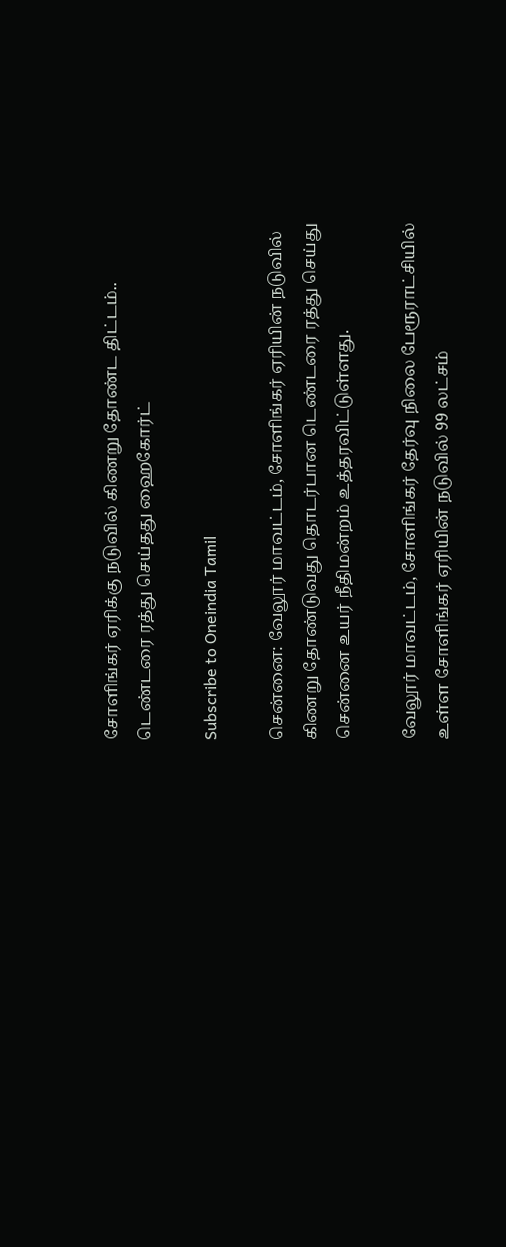சோளிங்கர் ஏரிக்கு நடுவில் கிணறு தோண்ட திட்டம்.. டெண்டரை ரத்து செய்தது ஹைகோர்ட்

Subscribe to Oneindia Tamil

சென்னை: வேலூர் மாவட்டம், சோளிங்கர் ஏரியின் நடுவில் கிணறு தோண்டுவது தொடர்பான டெண்டரை ரத்து செய்து சென்னை உயர் நீதிமன்றம் உத்தரவிட்டுள்ளது.

வேலூர் மாவட்டம், சோளிங்கர் தேர்வு நிலை பேரூராட்சியில் உள்ள சோளிங்கர் ஏரியின் நடுவில் 99 லட்சம்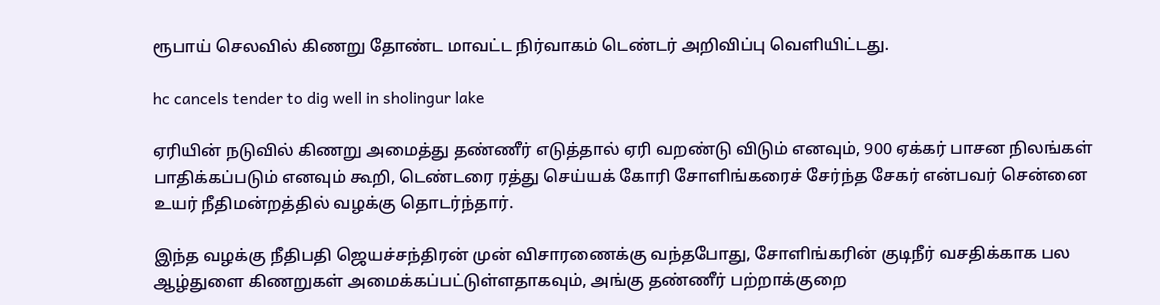ரூபாய் செலவில் கிணறு தோண்ட மாவட்ட நிர்வாகம் டெண்டர் அறிவிப்பு வெளியிட்டது.

hc cancels tender to dig well in sholingur lake

ஏரியின் நடுவில் கிணறு அமைத்து தண்ணீர் எடுத்தால் ஏரி வறண்டு விடும் எனவும், 900 ஏக்கர் பாசன நிலங்கள் பாதிக்கப்படும் எனவும் கூறி, டெண்டரை ரத்து செய்யக் கோரி சோளிங்கரைச் சேர்ந்த சேகர் என்பவர் சென்னை உயர் நீதிமன்றத்தில் வழக்கு தொடர்ந்தார்.

இந்த வழக்கு நீதிபதி ஜெயச்சந்திரன் முன் விசாரணைக்கு வந்தபோது, சோளிங்கரின் குடிநீர் வசதிக்காக பல ஆழ்துளை கிணறுகள் அமைக்கப்பட்டுள்ளதாகவும், அங்கு தண்ணீர் பற்றாக்குறை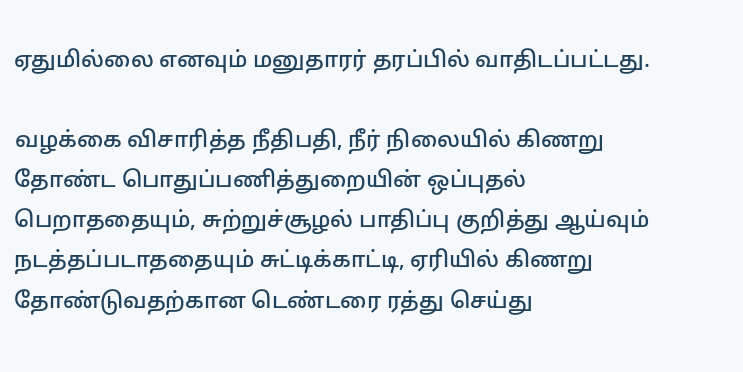ஏதுமில்லை எனவும் மனுதாரர் தரப்பில் வாதிடப்பட்டது.

வழக்கை விசாரித்த நீதிபதி, நீர் நிலையில் கிணறு தோண்ட பொதுப்பணித்துறையின் ஒப்புதல் பெறாததையும், சுற்றுச்சூழல் பாதிப்பு குறித்து ஆய்வும் நடத்தப்படாததையும் சுட்டிக்காட்டி, ஏரியில் கிணறு தோண்டுவதற்கான டெண்டரை ரத்து செய்து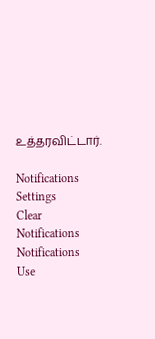உத்தரவிட்டார்.

Notifications
Settings
Clear Notifications
Notifications
Use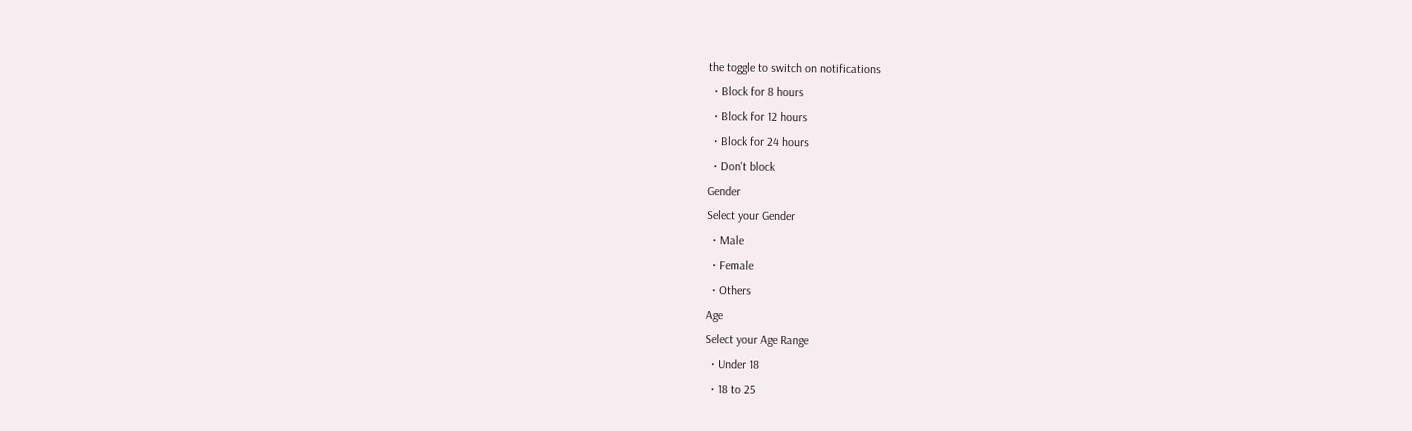the toggle to switch on notifications
  • Block for 8 hours
  • Block for 12 hours
  • Block for 24 hours
  • Don't block
Gender
Select your Gender
  • Male
  • Female
  • Others
Age
Select your Age Range
  • Under 18
  • 18 to 25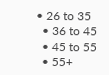• 26 to 35
  • 36 to 45
  • 45 to 55
  • 55+